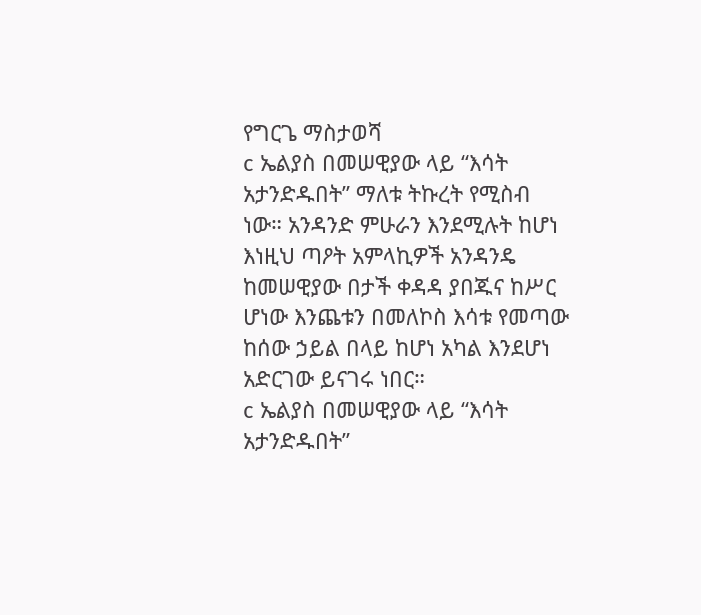የግርጌ ማስታወሻ
c ኤልያስ በመሠዊያው ላይ “እሳት አታንድዱበት” ማለቱ ትኩረት የሚስብ ነው። አንዳንድ ምሁራን እንደሚሉት ከሆነ እነዚህ ጣዖት አምላኪዎች አንዳንዴ ከመሠዊያው በታች ቀዳዳ ያበጁና ከሥር ሆነው እንጨቱን በመለኮስ እሳቱ የመጣው ከሰው ኃይል በላይ ከሆነ አካል እንደሆነ አድርገው ይናገሩ ነበር።
c ኤልያስ በመሠዊያው ላይ “እሳት አታንድዱበት”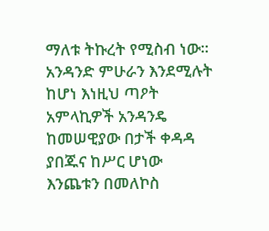ማለቱ ትኩረት የሚስብ ነው። አንዳንድ ምሁራን እንደሚሉት ከሆነ እነዚህ ጣዖት አምላኪዎች አንዳንዴ ከመሠዊያው በታች ቀዳዳ ያበጁና ከሥር ሆነው እንጨቱን በመለኮስ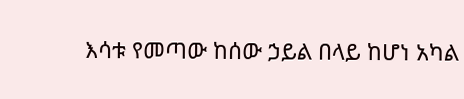እሳቱ የመጣው ከሰው ኃይል በላይ ከሆነ አካል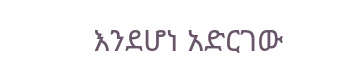እንደሆነ አድርገው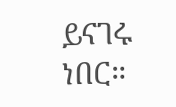ይናገሩ ነበር።